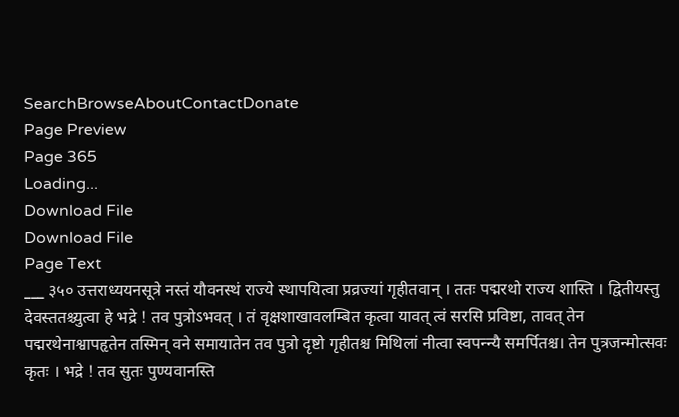SearchBrowseAboutContactDonate
Page Preview
Page 365
Loading...
Download File
Download File
Page Text
___ ३५० उत्तराध्ययनसूत्रे नस्तं यौवनस्थं राज्ये स्थापयित्वा प्रव्रज्यां गृहीतवान् । ततः पद्मरथो राज्य शास्ति । द्वितीयस्तु देवस्ततश्च्युत्वा हे भद्रे ! तव पुत्रोऽभवत् । तं वृक्षशाखावलम्बित कृत्वा यावत् त्वं सरसि प्रविष्टा, तावत् तेन पद्मरथेनाश्वापहृतेन तस्मिन् वने समायातेन तव पुत्रो दृष्टो गृहीतश्च मिथिलां नीत्वा स्वपन्न्यै समर्पितश्च। तेन पुत्रजन्मोत्सवः कृतः । भद्रे ! तव सुतः पुण्यवानस्ति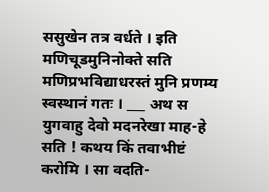ससुखेन तत्र वर्धते । इति मणिचूडमुनिनोक्ते सति मणिप्रभविद्याधरस्तं मुनि प्रणम्य स्वस्थानं गतः । ___ अथ स युगवाहु देवो मदनरेखा माह-हे सति ! कथय किं तवाभीष्टं करोमि । सा वदति-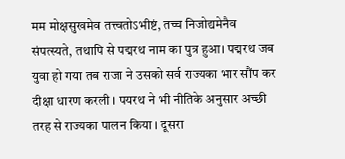मम मोक्षसुखमेव तत्त्वतोऽभीष्टं, तच्च निजोद्यमेनैव संपत्स्यते, तथापि से पद्मरथ नाम का पुत्र हुआ। पद्मरथ जब युवा हो गया तब राजा ने उसको सर्व राज्यका भार सौंप कर दीक्षा धारण करली । पयरथ ने भी नीतिके अनुसार अच्छी तरह से राज्यका पालन किया । दूसरा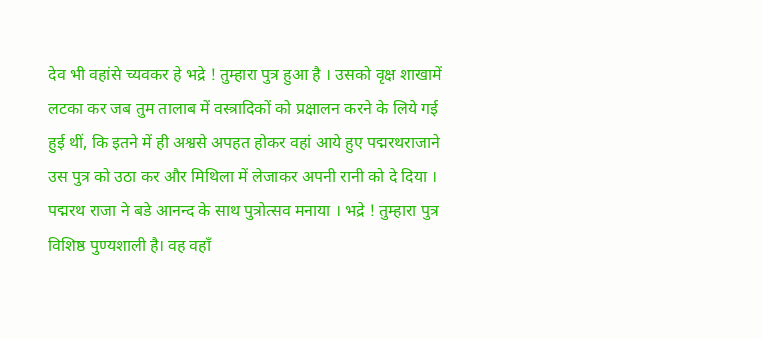देव भी वहांसे च्यवकर हे भद्रे ! तुम्हारा पुत्र हुआ है । उसको वृक्ष शाखामें लटका कर जब तुम तालाब में वस्त्रादिकों को प्रक्षालन करने के लिये गई हुई थीं, कि इतने में ही अश्वसे अपहत होकर वहां आये हुए पद्मरथराजाने उस पुत्र को उठा कर और मिथिला में लेजाकर अपनी रानी को दे दिया । पद्मरथ राजा ने बडे आनन्द के साथ पुत्रोत्सव मनाया । भद्रे ! तुम्हारा पुत्र विशिष्ठ पुण्यशाली है। वह वहाँ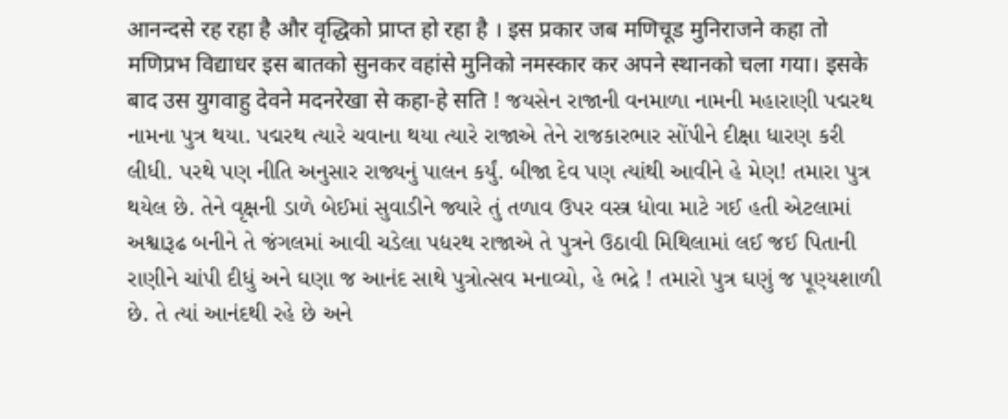आनन्दसे रह रहा है और वृद्धिको प्राप्त हो रहा है । इस प्रकार जब मणिचूड मुनिराजने कहा तो मणिप्रभ विद्याधर इस बातको सुनकर वहांसे मुनिको नमस्कार कर अपने स्थानको चला गया। इसके बाद उस युगवाहु देवने मदनरेखा से कहा-हे सति ! જયસેન રાજાની વનમાળા નામની મહારાણી પદ્મરથ નામના પુત્ર થયા. પદ્મરથ ત્યારે ચવાના થયા ત્યારે રાજાએ તેને રાજકારભાર સોંપીને દીક્ષા ધારણ કરી લીધી. પરથે પણ નીતિ અનુસાર રાજ્યનું પાલન કર્યું. બીજા દેવ પણ ત્યાંથી આવીને હે મેણ! તમારા પુત્ર થયેલ છે. તેને વૃક્ષની ડાળે બેઈમાં સુવાડીને જ્યારે તું તળાવ ઉપર વસ્ત્ર ધોવા માટે ગઈ હતી એટલામાં અશ્વારૂઢ બનીને તે જંગલમાં આવી ચડેલા પદ્યરથ રાજાએ તે પુત્રને ઉઠાવી મિથિલામાં લઈ જઈ પિતાની રાણીને ચાંપી દીધું અને ઘણા જ આનંદ સાથે પુત્રોત્સવ મનાવ્યો, હે ભદ્રે ! તમારો પુત્ર ઘણું જ પૂણ્યશાળી છે. તે ત્યાં આનંદથી રહે છે અને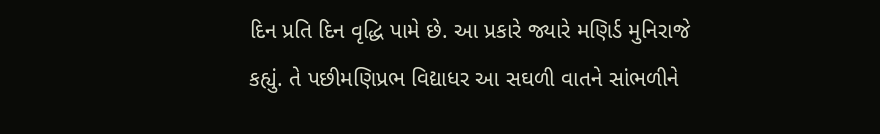દિન પ્રતિ દિન વૃદ્ધિ પામે છે. આ પ્રકારે જ્યારે મણિર્ડ મુનિરાજે કહ્યું. તે પછીમણિપ્રભ વિદ્યાધર આ સઘળી વાતને સાંભળીને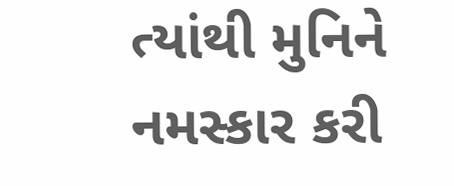ત્યાંથી મુનિને નમસ્કાર કરી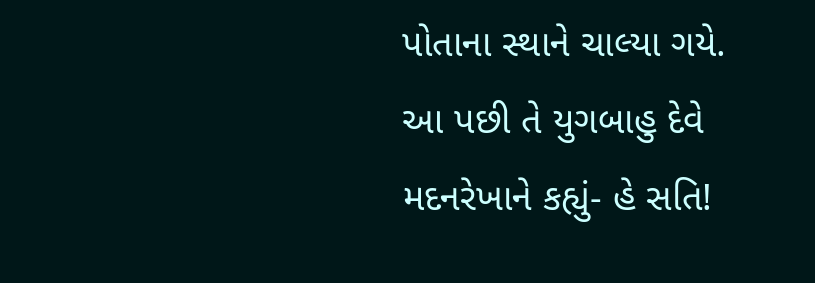પોતાના સ્થાને ચાલ્યા ગયે. આ પછી તે યુગબાહુ દેવે મદનરેખાને કહ્યું- હે સતિ!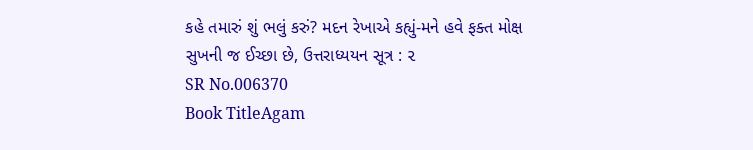કહે તમારું શું ભલું કરું? મદન રેખાએ કહ્યું-મને હવે ફક્ત મોક્ષ સુખની જ ઈચ્છા છે, ઉત્તરાધ્યયન સૂત્ર : ૨
SR No.006370
Book TitleAgam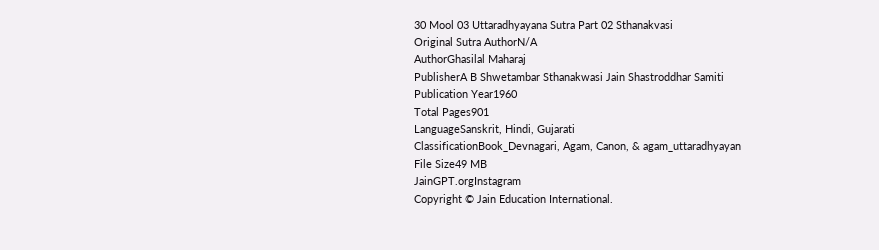30 Mool 03 Uttaradhyayana Sutra Part 02 Sthanakvasi
Original Sutra AuthorN/A
AuthorGhasilal Maharaj
PublisherA B Shwetambar Sthanakwasi Jain Shastroddhar Samiti
Publication Year1960
Total Pages901
LanguageSanskrit, Hindi, Gujarati
ClassificationBook_Devnagari, Agam, Canon, & agam_uttaradhyayan
File Size49 MB
JainGPT.orgInstagram
Copyright © Jain Education International.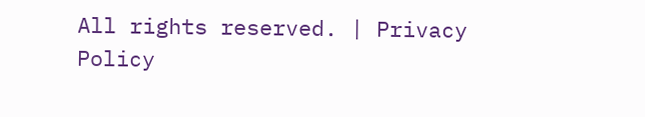All rights reserved. | Privacy Policy